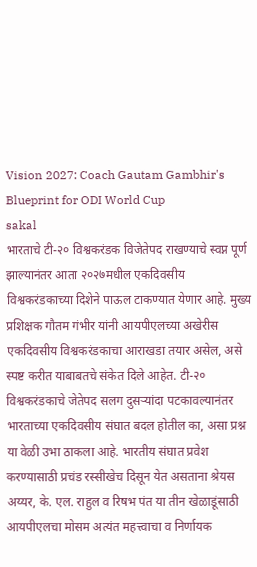Vision 2027: Coach Gautam Gambhir's Blueprint for ODI World Cup
sakal
भारताचे टी-२० विश्वकरंडक विजेतेपद राखण्याचे स्वप्न पूर्ण झाल्यानंतर आता २०२७मधील एकदिवसीय विश्वकरंडकाच्या दिशेने पाऊल टाकण्यात येणार आहे. मुख्य प्रशिक्षक गौतम गंभीर यांनी आयपीएलच्या अखेरीस एकदिवसीय विश्वकरंडकाचा आराखडा तयार असेल, असे स्पष्ट करीत याबाबतचे संकेत दिले आहेत. टी-२० विश्वकरंडकाचे जेतेपद सलग दुसऱ्यांदा पटकावल्यानंतर भारताच्या एकदिवसीय संघात बदल होतील का, असा प्रश्न या वेळी उभा ठाकला आहे. भारतीय संघात प्रवेश करण्यासाठी प्रचंड रस्सीखेच दिसून येत असताना श्रेयस अय्यर, के. एल. राहुल व रिषभ पंत या तीन खेळाडूंसाठी आयपीएलचा मोसम अत्यंत महत्त्वाचा व निर्णायक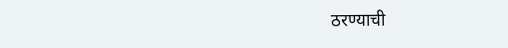ठरण्याची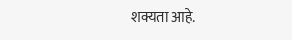शक्यता आहे.